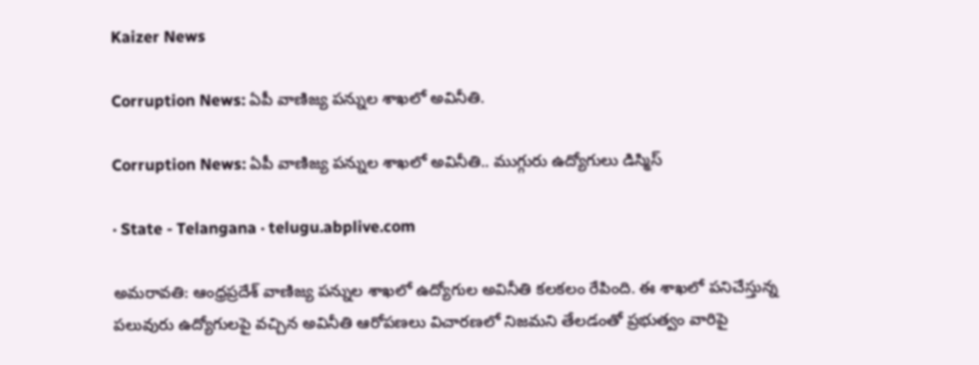Kaizer News

Corruption News: ఏపీ వాణిజ్య పన్నుల శాఖలో అవినీతి.

Corruption News: ఏపీ వాణిజ్య పన్నుల శాఖలో అవినీతి.. ముగ్గురు ఉద్యోగులు డిస్మిస్

· State - Telangana · telugu.abplive.com

అమరావతి: ఆంధ్రప్రదేశ్ వాణిజ్య పన్నుల శాఖలో ఉద్యోగుల అవినీతి కలకలం రేపింది. ఈ శాఖలో పనిచేస్తున్న పలువురు ఉద్యోగులపై వచ్చిన అవినీతి ఆరోపణలు విచారణలో నిజమని తేలడంతో ప్రభుత్వం వారిపై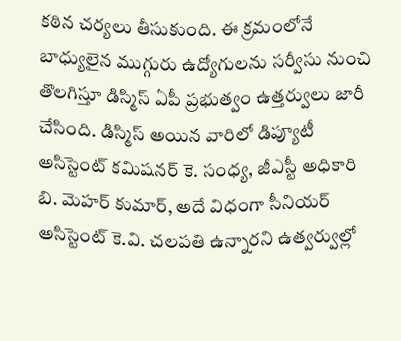కఠిన చర్యలు తీసుకుంది. ఈ క్రమంలోనే బాధ్యులైన ముగ్గురు ఉద్యోగులను సర్వీసు నుంచి తొలగిస్తూ డిస్మిస్ ఏపీ ప్రభుత్వం ఉత్తర్వులు జారీ చేసింది. డిస్మిస్ అయిన వారిలో డిప్యూటీ అసిస్టెంట్ కమిషనర్ కె. సంధ్య, జీఎస్టీ అధికారి బి. మెహర్ కుమార్, అదే విధంగా సీనియర్ అసిస్టెంట్ కె.వి. చలపతి ఉన్నారని ఉత్వర్వుల్లో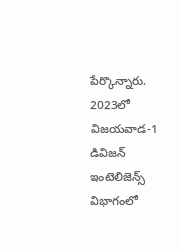పేర్కొన్నారు. 2023లో విజయవాడ-1 డివిజన్ ఇంటెలిజెన్స్ విభాగంలో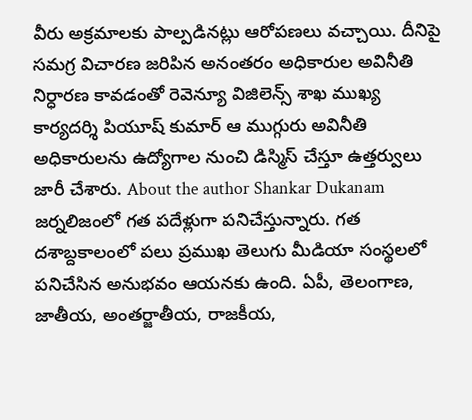వీరు అక్రమాలకు పాల్పడినట్లు ఆరోపణలు వచ్చాయి. దీనిపై సమగ్ర విచారణ జరిపిన అనంతరం అధికారుల అవినీతి నిర్ధారణ కావడంతో రెవెన్యూ విజిలెన్స్ శాఖ ముఖ్య కార్యదర్శి పియూష్ కుమార్ ఆ ముగ్గురు అవినీతి అధికారులను ఉద్యోగాల నుంచి డిస్మిస్ చేస్తూ ఉత్తర్వులు జారీ చేశారు. About the author Shankar Dukanam జర్నలిజంలో గత పదేళ్లుగా పనిచేస్తున్నారు. గత దశాబ్దకాలంలో పలు ప్రముఖ తెలుగు మీడియా సంస్థలలో పనిచేసిన అనుభవం ఆయనకు ఉంది. ఏపీ, తెలంగాణ, జాతీయ, అంతర్జాతీయ, రాజకీయ,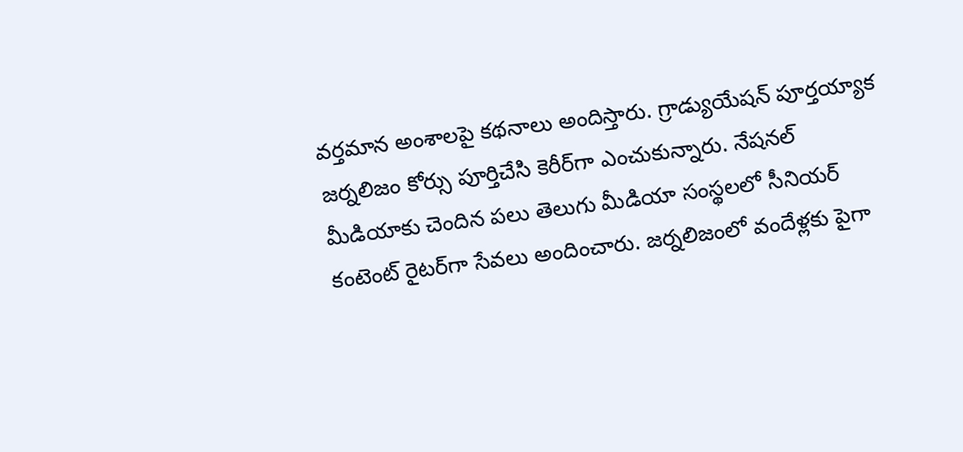వర్తమాన అంశాలపై కథనాలు అందిస్తారు. గ్రాడ్యుయేషన్ పూర్తయ్యాక జర్నలిజం కోర్సు పూర్తిచేసి కెరీర్‌గా ఎంచుకున్నారు. నేషనల్ మీడియాకు చెందిన పలు తెలుగు మీడియా సంస్థలలో సీనియర్ కంటెంట్ రైటర్‌గా సేవలు అందించారు. జర్నలిజంలో వందేళ్లకు పైగా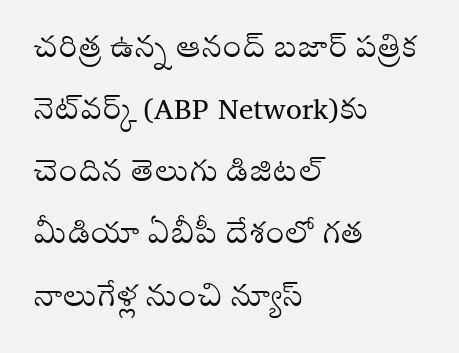చరిత్ర ఉన్న ఆనంద్ బజార్ పత్రిక నెట్‌వర్క్ (ABP Network)కు చెందిన తెలుగు డిజిటల్ మీడియా ఏబీపీ దేశంలో గత నాలుగేళ్ల నుంచి న్యూస్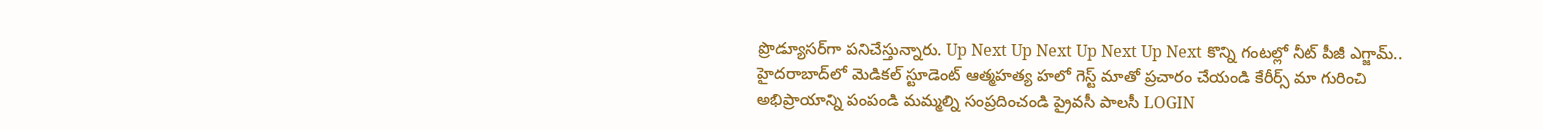ప్రొడ్యూసర్‌గా పనిచేస్తున్నారు. Up Next Up Next Up Next Up Next కొన్ని గంటల్లో నీట్ పీజీ ఎగ్జామ్.. హైదరాబాద్‌లో మెడికల్ స్టూడెంట్ ఆత్మహత్య హలో గెస్ట్ మాతో ప్రచారం చేయండి కేరీర్స్ మా గురించి అభిప్రాయాన్ని పంపండి మమ్మల్ని సంప్రదించండి ప్రైవసీ పాలసీ LOGIN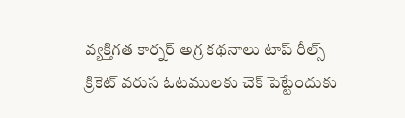వ్యక్తిగత కార్నర్ అగ్ర కథనాలు టాప్ రీల్స్ క్రికెట్ వరుస ఓటములకు చెక్ పెట్టేందుకు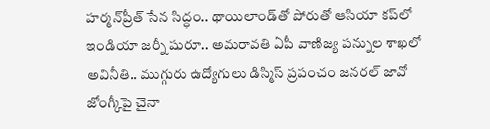హర్మన్‌ప్రీత్ సేన సిద్ధం.. థాయిలాండ్‌తో పోరుతో ఆసియా కప్‌లో ఇండియా జ‌ర్నీ షురూ.. అమరావతి ఏపీ వాణిజ్య పన్నుల శాఖలో అవినీతి.. ముగ్గురు ఉద్యోగులు డిస్మిస్ ప్రపంచం జనరల్ జావో జోంగ్కీపై చైనా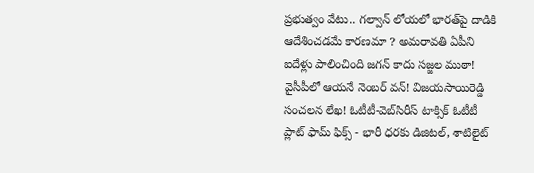ప్రభుత్వం వేటు.. గల్వాన్ లోయలో భారత్‌పై దాడికి ఆదేశించడమే కారణమా ? అమరావతి ఏపీని ఐదేళ్లు పాలించింది జగన్ కాదు సజ్జల ముఠా! వైసీపీలో ఆయనే నెంబర్ వన్‌! విజయసాయిరెడ్డి సంచలన లేఖ! ఓటీటీ-వెబ్‌సిరీస్‌ టాక్సిక్ ఓటీటీ ప్లాట్ ఫామ్ ఫిక్స్ - భారీ ధరకు డిజిటల్, శాటిలైట్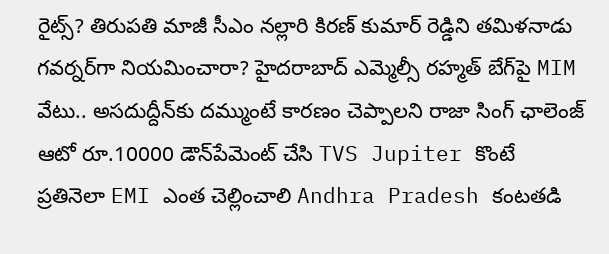రైట్స్? తిరుపతి మాజీ సీఎం నల్లారి కిరణ్‌ కుమార్ రెడ్డిని తమిళనాడు గవర్నర్‌గా నియమించారా? హైదరాబాద్ ఎమ్మెల్సీ రహ్మత్ బేగ్‌పై MIM వేటు.. అసదుద్దీన్‌కు దమ్ముంటే కారణం చెప్పాలని రాజా సింగ్ ఛాలెంజ్ ఆటో రూ.10000 డౌన్‌పేమెంట్ చేసి TVS Jupiter కొంటే ప్రతినెలా EMI ఎంత చెల్లించాలి Andhra Pradesh కంటతడి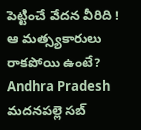పెట్టించే వేదన వీరిది ! ఆ మత్స్యకారులు రాకపోయి ఉంటే? Andhra Pradesh మదనపల్లె సబ్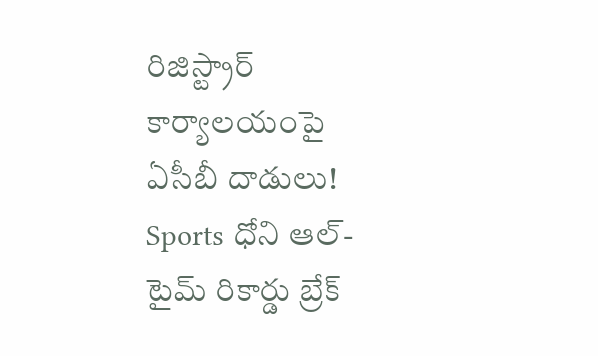రిజిస్ట్రార్ కార్యాలయంపై ఏసీబీ దాడులు! Sports ధోని ఆల్-టైమ్ రికార్డు బ్రేక్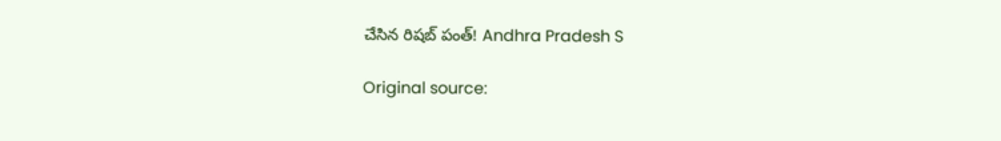చేసిన రిషబ్ పంత్! Andhra Pradesh S

Original source: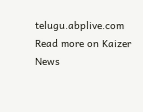telugu.abplive.com
Read more on Kaizer News